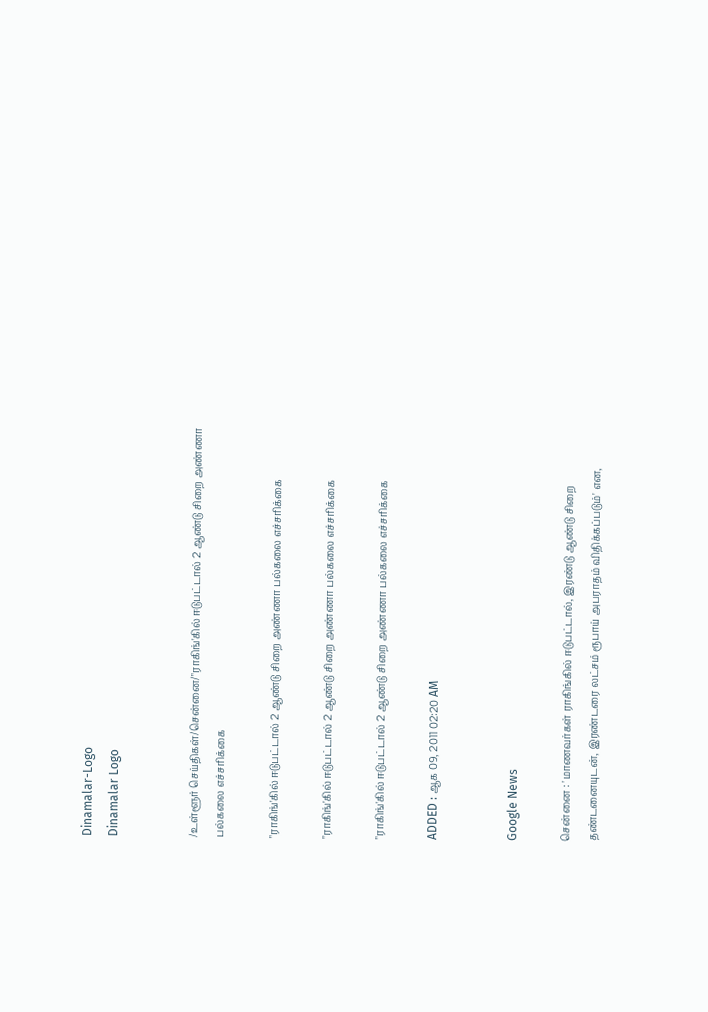Dinamalar-Logo
Dinamalar Logo


/உள்ளூர் செய்திகள்/சென்னை/"ராகிங்'கில் ஈடுபட்டால் 2 ஆண்டு சிறை அண்ணா பல்கலை எச்சரிக்கை

"ராகிங்'கில் ஈடுபட்டால் 2 ஆண்டு சிறை அண்ணா பல்கலை எச்சரிக்கை

"ராகிங்'கில் ஈடுபட்டால் 2 ஆண்டு சிறை அண்ணா பல்கலை எச்சரிக்கை

"ராகிங்'கில் ஈடுபட்டால் 2 ஆண்டு சிறை அண்ணா பல்கலை எச்சரிக்கை

ADDED : ஆக 09, 2011 02:20 AM


Google News

சென்னை : 'மாணவர்கள் ராகிங்கில் ஈடுபட்டால், இரண்டு ஆண்டு சிறை தண்டனையுடன், இரண்டரை லட்சம் ரூபாய் அபராதம் விதிக்கப்படும்' என,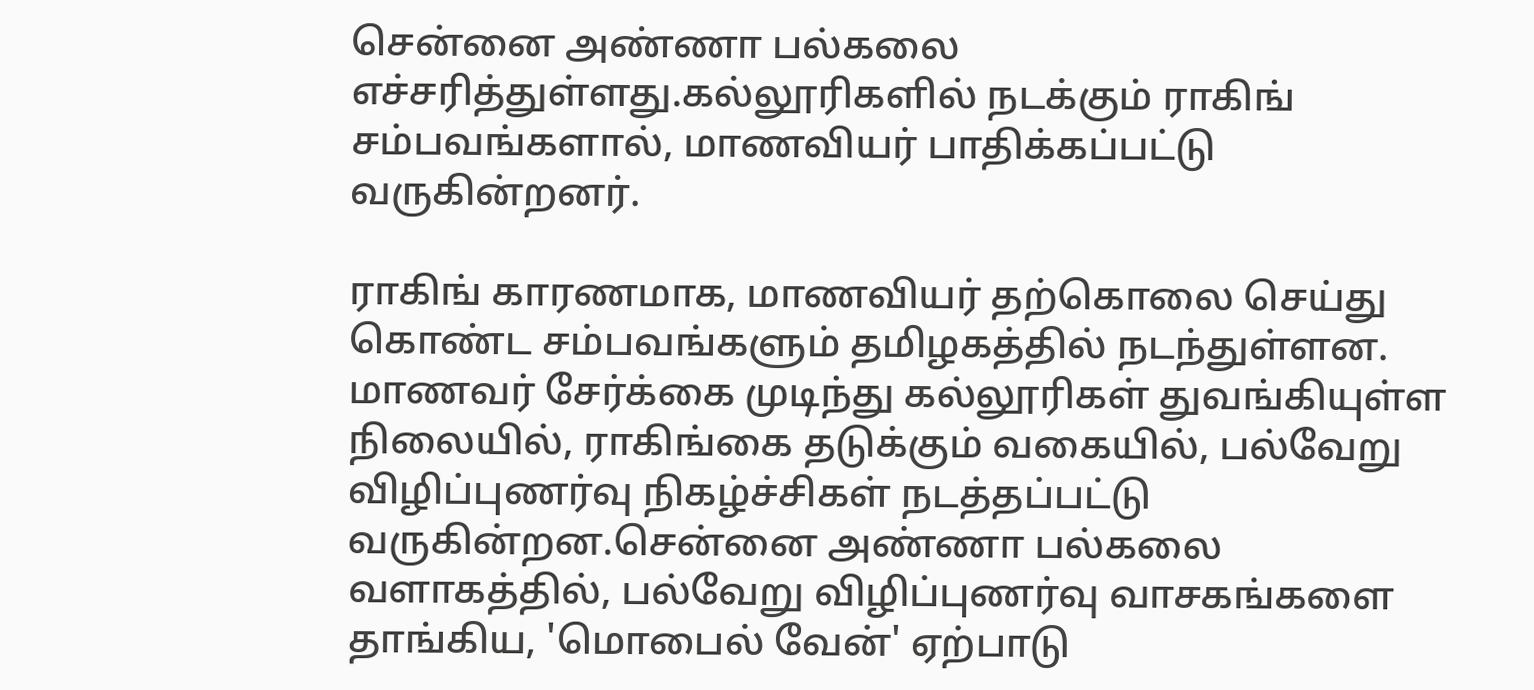சென்னை அண்ணா பல்கலை எச்சரித்துள்ளது.கல்லூரிகளில் நடக்கும் ராகிங் சம்பவங்களால், மாணவியர் பாதிக்கப்பட்டு வருகின்றனர்.

ராகிங் காரணமாக, மாணவியர் தற்கொலை செய்து கொண்ட சம்பவங்களும் தமிழகத்தில் நடந்துள்ளன. மாணவர் சேர்க்கை முடிந்து கல்லூரிகள் துவங்கியுள்ள நிலையில், ராகிங்கை தடுக்கும் வகையில், பல்வேறு விழிப்புணர்வு நிகழ்ச்சிகள் நடத்தப்பட்டு வருகின்றன.சென்னை அண்ணா பல்கலை வளாகத்தில், பல்வேறு விழிப்புணர்வு வாசகங்களை தாங்கிய, 'மொபைல் வேன்' ஏற்பாடு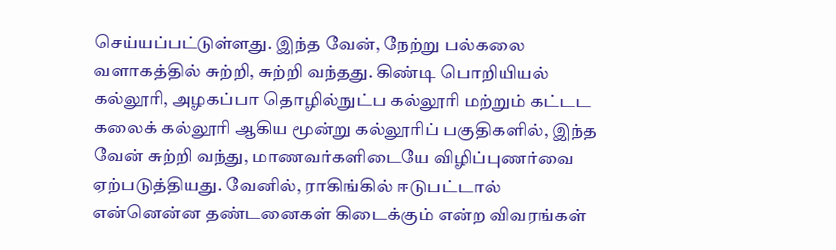செய்யப்பட்டுள்ளது. இந்த வேன், நேற்று பல்கலை வளாகத்தில் சுற்றி, சுற்றி வந்தது. கிண்டி பொறியியல் கல்லூரி, அழகப்பா தொழில்நுட்ப கல்லூரி மற்றும் கட்டட கலைக் கல்லூரி ஆகிய மூன்று கல்லூரிப் பகுதிகளில், இந்த வேன் சுற்றி வந்து, மாணவர்களிடையே விழிப்புணர்வை ஏற்படுத்தியது. வேனில், ராகிங்கில் ஈடுபட்டால் என்னென்ன தண்டனைகள் கிடைக்கும் என்ற விவரங்கள்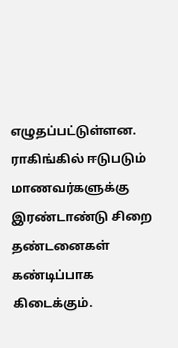எழுதப்பட்டுள்ளன. ராகிங்கில் ஈடுபடும் மாணவர்களுக்கு இரண்டாண்டு சிறை தண்டனைகள் கண்டிப்பாக கிடைக்கும்.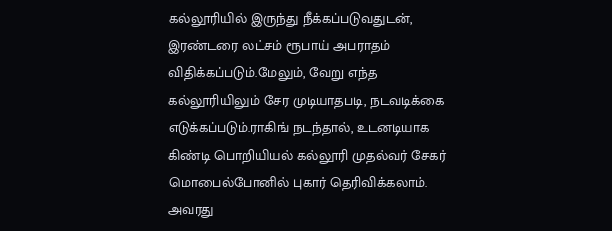கல்லூரியில் இருந்து நீக்கப்படுவதுடன், இரண்டரை லட்சம் ரூபாய் அபராதம் விதிக்கப்படும்.மேலும், வேறு எந்த கல்லூரியிலும் சேர முடியாதபடி, நடவடிக்கை எடுக்கப்படும்.ராகிங் நடந்தால், உடனடியாக கிண்டி பொறியியல் கல்லூரி முதல்வர் சேகர் மொபைல்போனில் புகார் தெரிவிக்கலாம். அவரது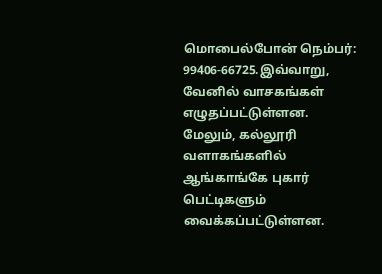மொபைல்போன் நெம்பர்: 99406-66725.இவ்வாறு, வேனில் வாசகங்கள் எழுதப்பட்டுள்ளன. மேலும், கல்லூரி வளாகங்களில் ஆங்காங்கே புகார் பெட்டிகளும் வைக்கப்பட்டுள்ளன.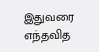இதுவரை எந்தவித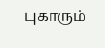புகாரும்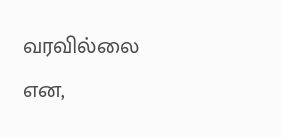வரவில்லை என,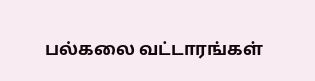பல்கலை வட்டாரங்கள்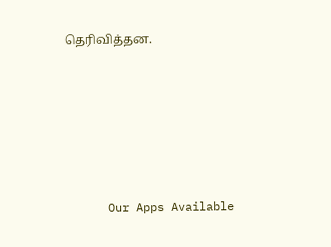தெரிவித்தன.







      Our Apps Available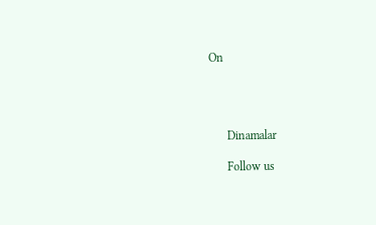On




      Dinamalar

      Follow us